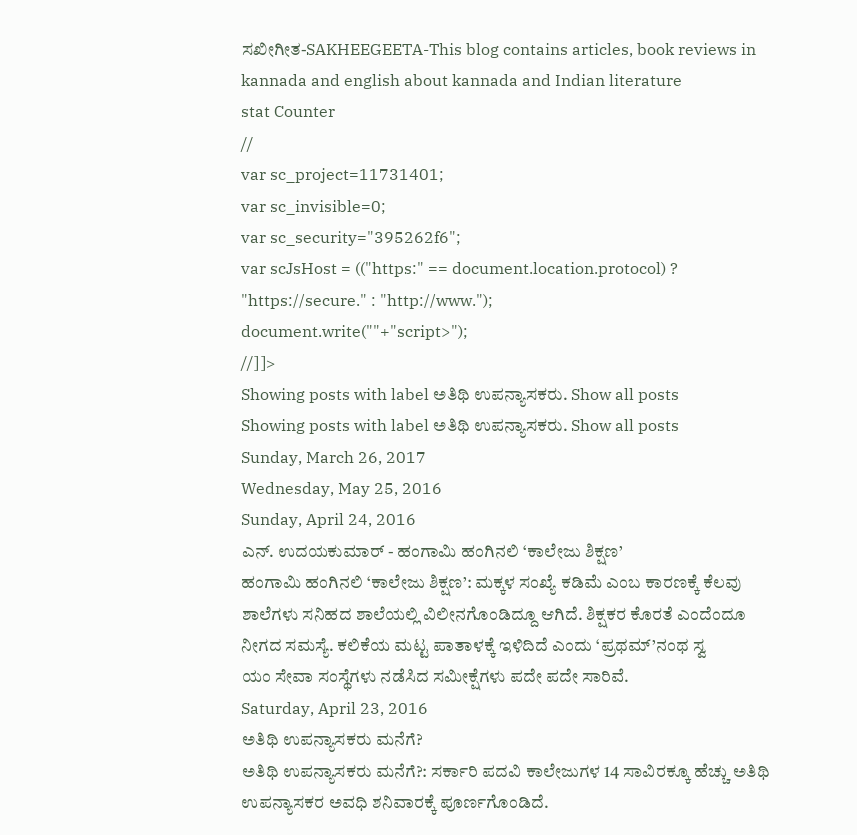ಸಖೀಗೀತ-SAKHEEGEETA-This blog contains articles, book reviews in kannada and english about kannada and Indian literature
stat Counter
//
var sc_project=11731401;
var sc_invisible=0;
var sc_security="395262f6";
var scJsHost = (("https:" == document.location.protocol) ? "https://secure." : "http://www.");
document.write(""+"script>");
//]]>
Showing posts with label ಅತಿಥಿ ಉಪನ್ಯಾಸಕರು. Show all posts
Showing posts with label ಅತಿಥಿ ಉಪನ್ಯಾಸಕರು. Show all posts
Sunday, March 26, 2017
Wednesday, May 25, 2016
Sunday, April 24, 2016
ಎನ್. ಉದಯಕುಮಾರ್ - ಹಂಗಾಮಿ ಹಂಗಿನಲಿ ‘ಕಾಲೇಜು ಶಿಕ್ಷಣ’
ಹಂಗಾಮಿ ಹಂಗಿನಲಿ ‘ಕಾಲೇಜು ಶಿಕ್ಷಣ’: ಮಕ್ಕಳ ಸಂಖ್ಯೆ ಕಡಿಮೆ ಎಂಬ ಕಾರಣಕ್ಕೆ ಕೆಲವು ಶಾಲೆಗಳು ಸನಿಹದ ಶಾಲೆಯಲ್ಲಿ ವಿಲೀನಗೊಂಡಿದ್ದೂ ಆಗಿದೆ. ಶಿಕ್ಷಕರ ಕೊರತೆ ಎಂದೆಂದೂ ನೀಗದ ಸಮಸ್ಯೆ. ಕಲಿಕೆಯ ಮಟ್ಟ ಪಾತಾಳಕ್ಕೆ ಇಳಿದಿದೆ ಎಂದು ‘ಪ್ರಥಮ್’ನಂಥ ಸ್ವ
ಯಂ ಸೇವಾ ಸಂಸ್ಥೆಗಳು ನಡೆಸಿದ ಸಮೀಕ್ಷೆಗಳು ಪದೇ ಪದೇ ಸಾರಿವೆ.
Saturday, April 23, 2016
ಅತಿಥಿ ಉಪನ್ಯಾಸಕರು ಮನೆಗೆ?
ಅತಿಥಿ ಉಪನ್ಯಾಸಕರು ಮನೆಗೆ?: ಸರ್ಕಾರಿ ಪದವಿ ಕಾಲೇಜುಗಳ 14 ಸಾವಿರಕ್ಕೂ ಹೆಚ್ಚು ಅತಿಥಿ ಉಪನ್ಯಾಸಕರ ಅವಧಿ ಶನಿವಾರಕ್ಕೆ ಪೂರ್ಣಗೊಂಡಿದೆ.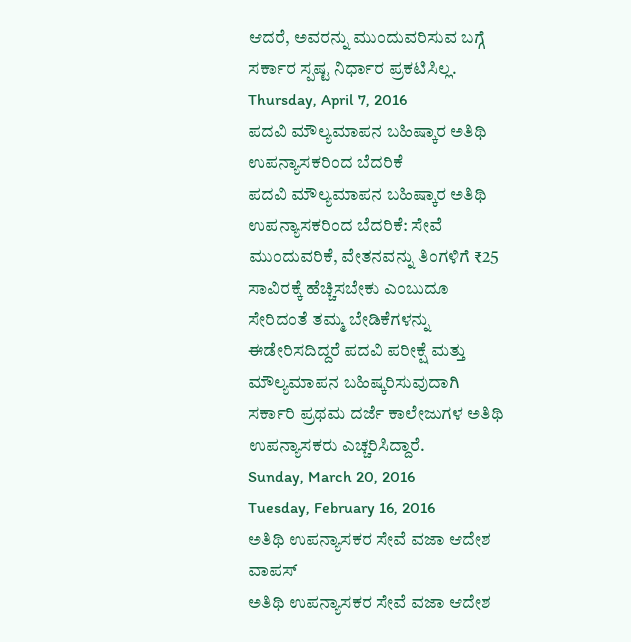ಆದರೆ, ಅವರನ್ನು ಮುಂದುವರಿಸುವ ಬಗ್ಗೆ ಸರ್ಕಾರ ಸ್ಪಷ್ಟ ನಿರ್ಧಾರ ಪ್ರಕಟಿಸಿಲ್ಲ.
Thursday, April 7, 2016
ಪದವಿ ಮೌಲ್ಯಮಾಪನ ಬಹಿಷ್ಕಾರ ಅತಿಥಿ ಉಪನ್ಯಾಸಕರಿಂದ ಬೆದರಿಕೆ
ಪದವಿ ಮೌಲ್ಯಮಾಪನ ಬಹಿಷ್ಕಾರ ಅತಿಥಿ ಉಪನ್ಯಾಸಕರಿಂದ ಬೆದರಿಕೆ: ಸೇವೆ ಮುಂದುವರಿಕೆ, ವೇತನವನ್ನು ತಿಂಗಳಿಗೆ ₹25 ಸಾವಿರಕ್ಕೆ ಹೆಚ್ಚಿಸಬೇಕು ಎಂಬುದೂ ಸೇರಿದಂತೆ ತಮ್ಮ ಬೇಡಿಕೆಗಳನ್ನು ಈಡೇರಿಸದಿದ್ದರೆ ಪದವಿ ಪರೀಕ್ಷೆ ಮತ್ತು ಮೌಲ್ಯಮಾಪನ ಬಹಿಷ್ಕರಿಸುವುದಾಗಿ ಸರ್ಕಾರಿ ಪ್ರಥಮ ದರ್ಜೆ ಕಾಲೇಜುಗಳ ಅತಿಥಿ ಉಪನ್ಯಾಸಕರು ಎಚ್ಚರಿಸಿದ್ದಾರೆ.
Sunday, March 20, 2016
Tuesday, February 16, 2016
ಅತಿಥಿ ಉಪನ್ಯಾಸಕರ ಸೇವೆ ವಜಾ ಆದೇಶ ವಾಪಸ್
ಅತಿಥಿ ಉಪನ್ಯಾಸಕರ ಸೇವೆ ವಜಾ ಆದೇಶ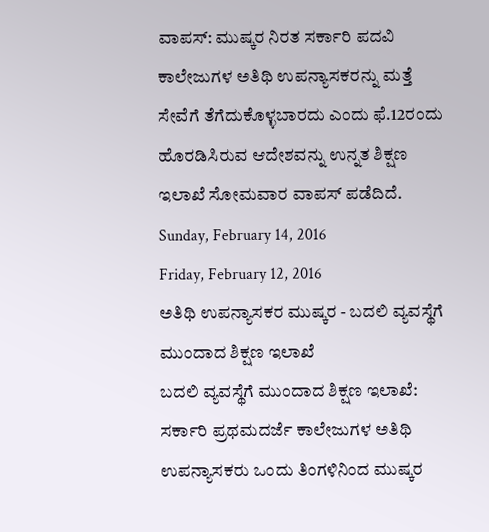ವಾಪಸ್: ಮುಷ್ಕರ ನಿರತ ಸರ್ಕಾರಿ ಪದವಿ ಕಾಲೇಜುಗಳ ಅತಿಥಿ ಉಪನ್ಯಾಸಕರನ್ನು ಮತ್ತೆ ಸೇವೆಗೆ ತೆಗೆದುಕೊಳ್ಳಬಾರದು ಎಂದು ಫೆ.12ರಂದು ಹೊರಡಿಸಿರುವ ಆದೇಶವನ್ನು ಉನ್ನತ ಶಿಕ್ಷಣ ಇಲಾಖೆ ಸೋಮವಾರ ವಾಪಸ್ ಪಡೆದಿದೆ.
Sunday, February 14, 2016
Friday, February 12, 2016
ಅತಿಥಿ ಉಪನ್ಯಾಸಕರ ಮುಷ್ಕರ - ಬದಲಿ ವ್ಯವಸ್ಥೆಗೆ ಮುಂದಾದ ಶಿಕ್ಷಣ ಇಲಾಖೆ
ಬದಲಿ ವ್ಯವಸ್ಥೆಗೆ ಮುಂದಾದ ಶಿಕ್ಷಣ ಇಲಾಖೆ: ಸರ್ಕಾರಿ ಪ್ರಥಮದರ್ಜೆ ಕಾಲೇಜುಗಳ ಅತಿಥಿ ಉಪನ್ಯಾಸಕರು ಒಂದು ತಿಂಗಳಿನಿಂದ ಮುಷ್ಕರ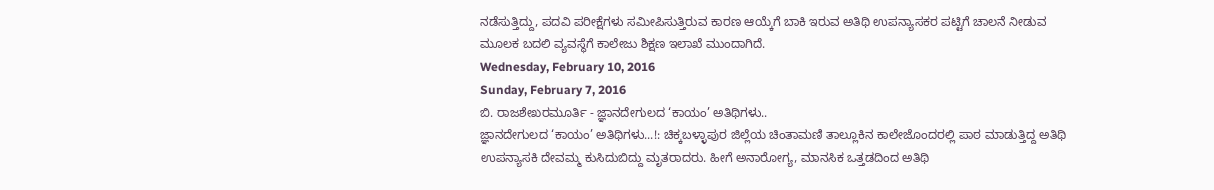ನಡೆಸುತ್ತಿದ್ದು, ಪದವಿ ಪರೀಕ್ಷೆಗಳು ಸಮೀಪಿಸುತ್ತಿರುವ ಕಾರಣ ಆಯ್ಕೆಗೆ ಬಾಕಿ ಇರುವ ಅತಿಥಿ ಉಪನ್ಯಾಸಕರ ಪಟ್ಟಿಗೆ ಚಾಲನೆ ನೀಡುವ ಮೂಲಕ ಬದಲಿ ವ್ಯವಸ್ಥೆಗೆ ಕಾಲೇಜು ಶಿಕ್ಷಣ ಇಲಾಖೆ ಮುಂದಾಗಿದೆ.
Wednesday, February 10, 2016
Sunday, February 7, 2016
ಬಿ. ರಾಜಶೇಖರಮೂರ್ತಿ - ಜ್ಞಾನದೇಗುಲದ ‘ಕಾಯಂ’ ಅತಿಥಿಗಳು..
ಜ್ಞಾನದೇಗುಲದ ‘ಕಾಯಂ’ ಅತಿಥಿಗಳು...!: ಚಿಕ್ಕಬಳ್ಳಾಪುರ ಜಿಲ್ಲೆಯ ಚಿಂತಾಮಣಿ ತಾಲ್ಲೂಕಿನ ಕಾಲೇಜೊಂದರಲ್ಲಿ ಪಾಠ ಮಾಡುತ್ತಿದ್ದ ಅತಿಥಿ ಉಪನ್ಯಾಸಕಿ ದೇವಮ್ಮ ಕುಸಿದುಬಿದ್ದು ಮೃತರಾದರು. ಹೀಗೆ ಅನಾರೋಗ್ಯ, ಮಾನಸಿಕ ಒತ್ತಡದಿಂದ ಅತಿಥಿ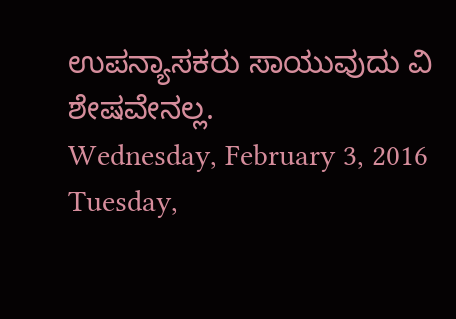ಉಪನ್ಯಾಸಕರು ಸಾಯುವುದು ವಿ
ಶೇಷವೇನಲ್ಲ.
Wednesday, February 3, 2016
Tuesday,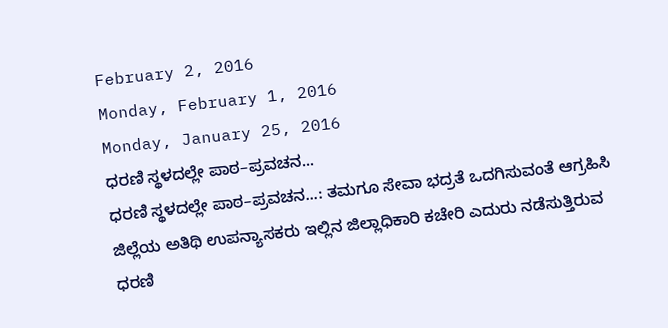February 2, 2016
Monday, February 1, 2016
Monday, January 25, 2016
ಧರಣಿ ಸ್ಥಳದಲ್ಲೇ ಪಾಠ–ಪ್ರವಚನ...
ಧರಣಿ ಸ್ಥಳದಲ್ಲೇ ಪಾಠ–ಪ್ರವಚನ...: ತಮಗೂ ಸೇವಾ ಭದ್ರತೆ ಒದಗಿಸುವಂತೆ ಆಗ್ರಹಿಸಿ ಜಿಲ್ಲೆಯ ಅತಿಥಿ ಉಪನ್ಯಾಸಕರು ಇಲ್ಲಿನ ಜಿಲ್ಲಾಧಿಕಾರಿ ಕಚೇರಿ ಎದುರು ನಡೆಸುತ್ತಿರುವ ಧರಣಿ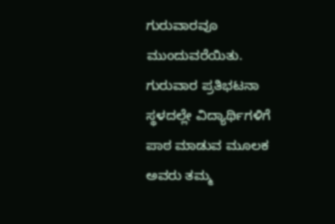ಗುರುವಾರವೂ ಮುಂದುವರೆಯಿತು. ಗುರುವಾರ ಪ್ರತಿಭಟನಾ ಸ್ಥಳದಲ್ಲೇ ವಿದ್ಯಾರ್ಥಿಗಳಿಗೆ ಪಾಠ ಮಾಡುವ ಮೂಲಕ ಅವರು ತಮ್ಮ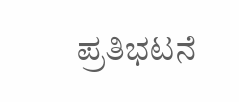ಪ್ರತಿಭಟನೆ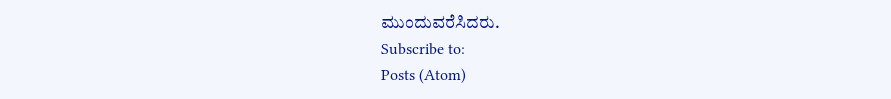ಮುಂದುವರೆಸಿದರು.
Subscribe to:
Posts (Atom)